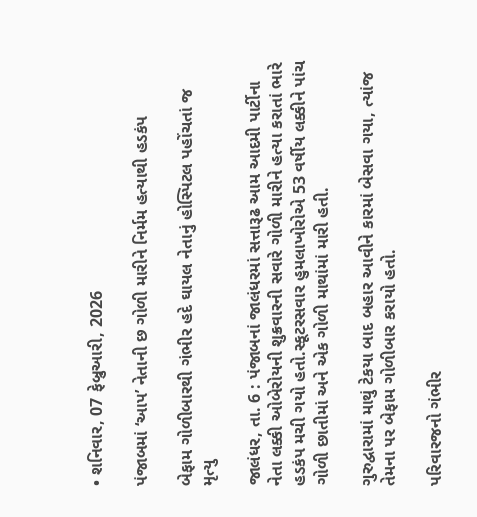• શનિવાર, 07 ફેબ્રુઆરી, 2026

પંજાબમાં ‘આપ’ નેતાની છ ગોળી મારીને નિર્મમ હત્યાથી હડકંપ

બેફામ ગોળીબારથી ગંભીર હદે ઘાયલ નેતાનું હોસ્પિટલ પહોંચતાં જ મૃત્યુ

જાલંધર, તા. 6 : પંજાબનાં જાલંધરમાં સત્તારૂઢ આમ આદમી પાર્ટીના નેતા લક્કી ઓબેરોયની શુક્રવારની સવારે ગોળી મારીને હત્યા કરાતાં ભારે હડકંપ મચી ગયો હતો.સ્કૂટરસવાર હુમલાખોરોએ 53 વર્ષીય લક્કીને પાંચ ગોળી છાતીમાં અને એક ગોળી માથાંમાં મારી હતી.

ગુરુદ્વારામાં માથું ટેકયા બાદ બહાર આવીને કારમાં બેસવા ગયા, ત્યાંજ તેમના પર બેફામ ગોળીબાર કરાયો હતો.

પરિવારજનો ગંભીર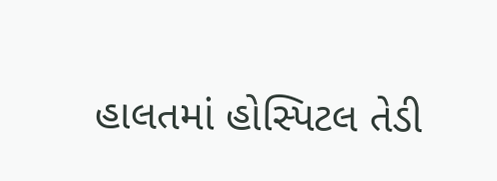હાલતમાં હોસ્પિટલ તેડી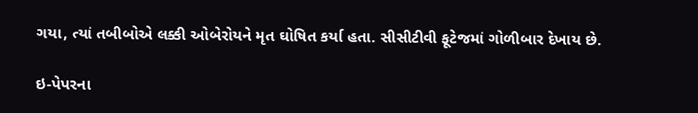ગયા, ત્યાં તબીબોએ લક્કી ઓબેરોયને મૃત ઘોષિત કર્યા હતા. સીસીટીવી ફૂટેજમાં ગોળીબાર દેખાય છે.

ઇ-પેપરના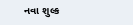નવા શુલ્ક